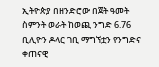ኢትዮጵያ በዘንድሮው በጀት ዓመት ስምንት ወራት ከወጪ ንግድ 6.76 ቢሊዮን ዶላር ገቢ ማግኘቷን የንግድና ቀጠናዊ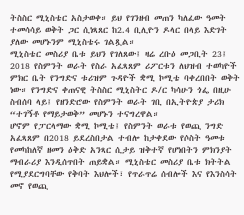ትስስር ሚኒስቴር አስታወቀ። ይህ የገንዘብ መጠን ካለፈው ዓመት ተመሳሳይ ወቅት ጋር ሲነጻጸር ከ2.4 ቢሊዮን ዶላር በላይ እድገት ያለው መሆኑንም ሚኒስቴሩ ገልጿል።
ሚኒስቴር መስሪያ ቤቱ ይህን የገለጸው፤ ዛሬ ረቡዕ መጋቢት 23፤ 2018 የስምንት ወራት የስራ አፈጻጸም ሪፖርቱን ለህዝብ ተወካዮች ምክር ቤት የንግድና ቱሪዝም ጉዳዮች ቋሚ ኮሚቴ ባቀረበበት ወቅት ነው። የንግድና ቀጠናዊ ትስስር ሚኒስትር ዶ/ር ካሳሁን ጎፌ በዚሁ ስብሰባ ላይ፤ የዘንድሮው የስምንት ወራት ገቢ በኢትዮጵያ ታሪክ “ተገኝቶ የማይታወቅ” መሆኑን ተናግረዋል።
ሆኖም የፓርላማው ቋሚ ኮሚቴ፤ የስምንት ወራቱ የወጪ ንግድ አፈጻጸም በ2018 ይደረስበታል ተብሎ ከታቀደው የሶስት ዓመቱ የመካከለኛ ዘመን ዕቅድ አንጻር ሲታይ ዝቅተኛ የሆነበትን ምክንያት ማብራሪያ እንዲሰጥበት ጠይቋል። ሚኒስቴር መስሪያ ቤቱ ክትትል የሚያደርግባቸው የቅባት እህሎች፣ የጥራጥሬ ሰብሎች እና የእንስሳት መኖ የወጪ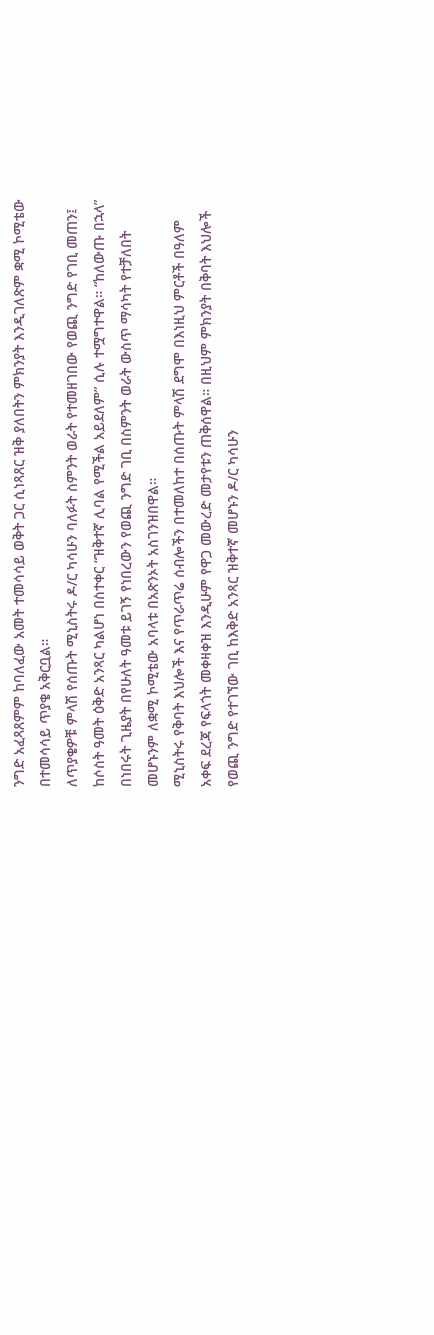ንግድ አፈጻጸምም ከባለፈው አመት ተመሳሳይ ወቅት ጋር ሲነጻጸር ዝቅ ያለበትን ምክንያት እንዲገለጽም ቋሚ ኮሚቴው በተመሳሳይ ጥያቄ አቅርቧል።
ለጥያቄዎቹ ምላሽ የሰጡት ሚኒስትሩ ዶ/ር ካሳሁን ባለፉት ስምንት ወራት የተመዘገበው የወጪ ንግድ የገቢ መጠን፤ ከሶስት ዓመት ዕቅድ አንጻር ካልሆነ በስተቀር “ዝቅተኛ ሊባል የሚችል አይደለም” ሲሉ ተሟግተዋል። “ከለውጡ በኋላ” በነበሩት ጊዜያት በየሁለት ዓመቱ ይገኝ የነበረውን የወጪ ንግድ ገቢ በስምንት ወራት ውስጥ ማሳካት የተቻለበት መሆኑንም ለቋሚ ኮሚቴው አባላቱ በአጽንኦት አስገንዝበዋል።
ሚኒስትሩ የቅባት እህሎች እና የጥራጥሬ ሰብሎችን በተመለከተ በሰጡት ምላሽ ደግሞ በእነዚህ ምርቶች በዓለም አቀፍ ደረጃ የፍላጎት መቀዛቀዝ እንዲሁም የዋጋ መውረድ መታየቱን ጠቅሰዋል። በዚህም ምክንያት በቅባት እህሎች የወጪ ንግድ የተገኘው ገቢ ከእቅድ አንጻር ዝቅተኛ መሆኑን ዶ/ር ካሳሁን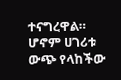ተናግረዋል። ሆኖም ሀገሪቱ ውጭ የላከችው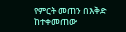የምርት መጠን በእቅድ ከተቀመጠው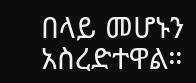በላይ መሆኑን አስረድተዋል።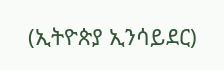(ኢትዮጵያ ኢንሳይደር)